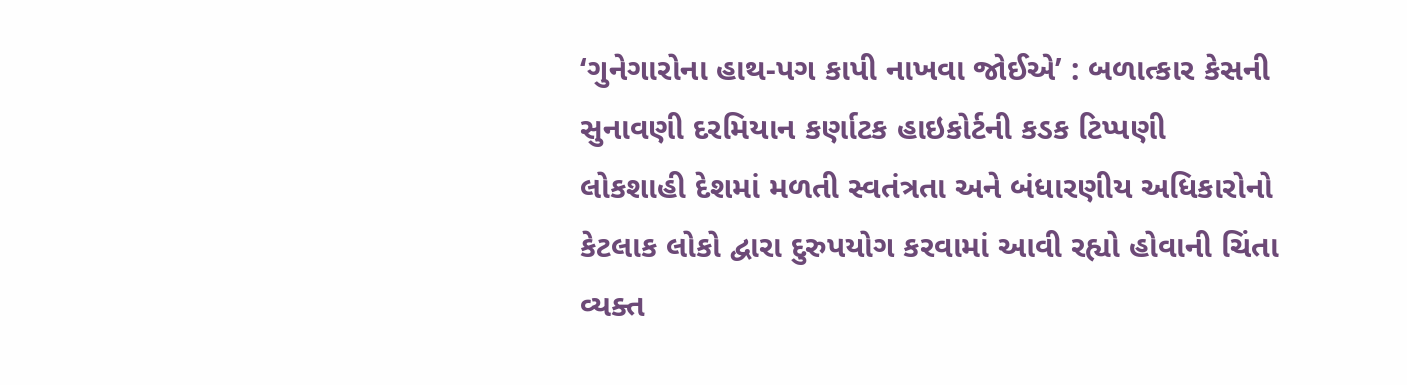‘ગુનેગારોના હાથ-પગ કાપી નાખવા જોઈએ’ : બળાત્કાર કેસની સુનાવણી દરમિયાન કર્ણાટક હાઇકોર્ટની કડક ટિપ્પણી
લોકશાહી દેશમાં મળતી સ્વતંત્રતા અને બંધારણીય અધિકારોનો કેટલાક લોકો દ્વારા દુરુપયોગ કરવામાં આવી રહ્યો હોવાની ચિંતા વ્યક્ત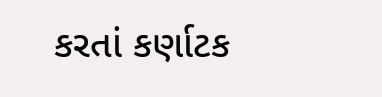કરતાં કર્ણાટક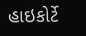હાઇકોર્ટે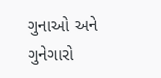ગુનાઓ અને ગુનેગારો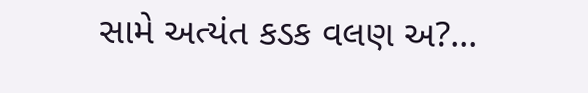સામે અત્યંત કડક વલણ અ?...